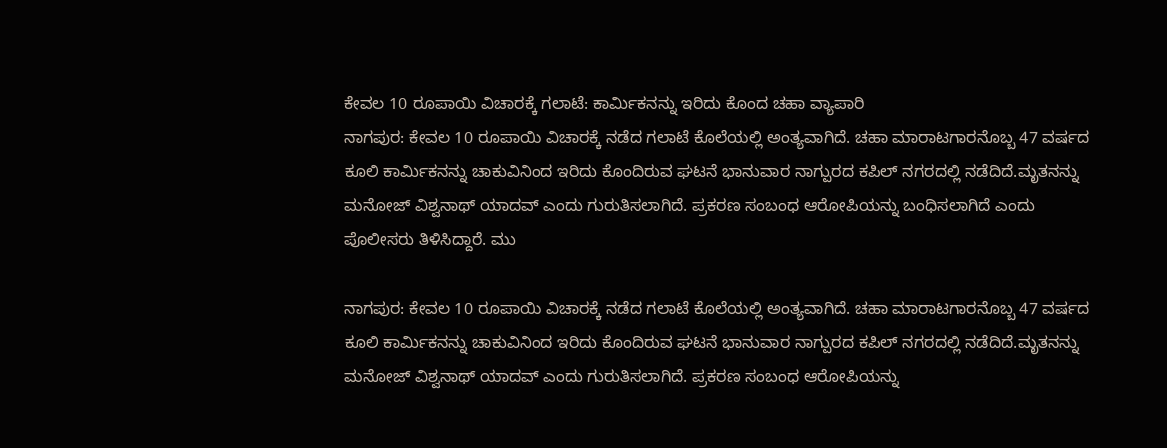ಕೇವಲ 10 ರೂಪಾಯಿ ವಿಚಾರಕ್ಕೆ ಗಲಾಟೆ: ಕಾರ್ಮಿಕನನ್ನು ಇರಿದು ಕೊಂದ ಚಹಾ ವ್ಯಾಪಾರಿ
ನಾಗಪುರ: ಕೇವಲ 10 ರೂಪಾಯಿ ವಿಚಾರಕ್ಕೆ ನಡೆದ ಗಲಾಟೆ ಕೊಲೆಯಲ್ಲಿ ಅಂತ್ಯವಾಗಿದೆ. ಚಹಾ ಮಾರಾಟಗಾರನೊಬ್ಬ 47 ವರ್ಷದ ಕೂಲಿ ಕಾರ್ಮಿಕನನ್ನು ಚಾಕುವಿನಿಂದ ಇರಿದು ಕೊಂದಿರುವ ಘಟನೆ ಭಾನುವಾರ ನಾಗ್ಪುರದ ಕಪಿಲ್ ನಗರದಲ್ಲಿ ನಡೆದಿದೆ.ಮೃತನನ್ನು ಮನೋಜ್ ವಿಶ್ವನಾಥ್ ಯಾದವ್ ಎಂದು ಗುರುತಿಸಲಾಗಿದೆ. ಪ್ರಕರಣ ಸಂಬಂಧ ಆರೋಪಿಯನ್ನು ಬಂಧಿಸಲಾಗಿದೆ ಎಂದು ಪೊಲೀಸರು ತಿಳಿಸಿದ್ದಾರೆ. ಮು

ನಾಗಪುರ: ಕೇವಲ 10 ರೂಪಾಯಿ ವಿಚಾರಕ್ಕೆ ನಡೆದ ಗಲಾಟೆ ಕೊಲೆಯಲ್ಲಿ ಅಂತ್ಯವಾಗಿದೆ. ಚಹಾ ಮಾರಾಟಗಾರನೊಬ್ಬ 47 ವರ್ಷದ ಕೂಲಿ ಕಾರ್ಮಿಕನನ್ನು ಚಾಕುವಿನಿಂದ ಇರಿದು ಕೊಂದಿರುವ ಘಟನೆ ಭಾನುವಾರ ನಾಗ್ಪುರದ ಕಪಿಲ್ ನಗರದಲ್ಲಿ ನಡೆದಿದೆ.ಮೃತನನ್ನು ಮನೋಜ್ ವಿಶ್ವನಾಥ್ ಯಾದವ್ ಎಂದು ಗುರುತಿಸಲಾಗಿದೆ. ಪ್ರಕರಣ ಸಂಬಂಧ ಆರೋಪಿಯನ್ನು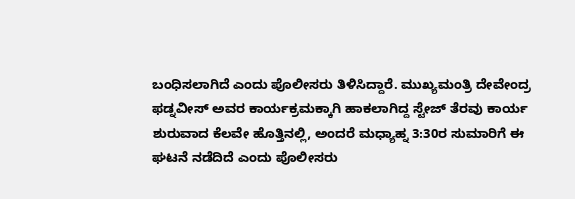ಬಂಧಿಸಲಾಗಿದೆ ಎಂದು ಪೊಲೀಸರು ತಿಳಿಸಿದ್ದಾರೆ. ಮುಖ್ಯಮಂತ್ರಿ ದೇವೇಂದ್ರ ಫಡ್ನವೀಸ್ ಅವರ ಕಾರ್ಯಕ್ರಮಕ್ಕಾಗಿ ಹಾಕಲಾಗಿದ್ದ ಸ್ಟೇಜ್ ತೆರವು ಕಾರ್ಯ ಶುರುವಾದ ಕೆಲವೇ ಹೊತ್ತಿನಲ್ಲಿ, ಅಂದರೆ ಮಧ್ಯಾಹ್ನ 3:30ರ ಸುಮಾರಿಗೆ ಈ ಘಟನೆ ನಡೆದಿದೆ ಎಂದು ಪೊಲೀಸರು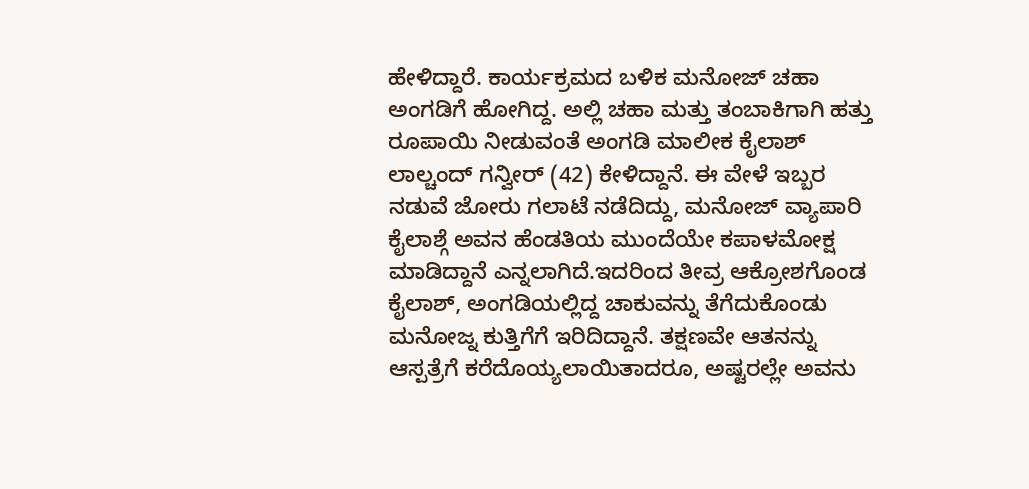ಹೇಳಿದ್ದಾರೆ. ಕಾರ್ಯಕ್ರಮದ ಬಳಿಕ ಮನೋಜ್ ಚಹಾ ಅಂಗಡಿಗೆ ಹೋಗಿದ್ದ. ಅಲ್ಲಿ ಚಹಾ ಮತ್ತು ತಂಬಾಕಿಗಾಗಿ ಹತ್ತು ರೂಪಾಯಿ ನೀಡುವಂತೆ ಅಂಗಡಿ ಮಾಲೀಕ ಕೈಲಾಶ್ ಲಾಲ್ಚಂದ್ ಗನ್ವೀರ್ (42) ಕೇಳಿದ್ದಾನೆ. ಈ ವೇಳೆ ಇಬ್ಬರ ನಡುವೆ ಜೋರು ಗಲಾಟೆ ನಡೆದಿದ್ದು, ಮನೋಜ್ ವ್ಯಾಪಾರಿ ಕೈಲಾಶ್ಗೆ ಅವನ ಹೆಂಡತಿಯ ಮುಂದೆಯೇ ಕಪಾಳಮೋಕ್ಷ ಮಾಡಿದ್ದಾನೆ ಎನ್ನಲಾಗಿದೆ.ಇದರಿಂದ ತೀವ್ರ ಆಕ್ರೋಶಗೊಂಡ ಕೈಲಾಶ್, ಅಂಗಡಿಯಲ್ಲಿದ್ದ ಚಾಕುವನ್ನು ತೆಗೆದುಕೊಂಡು ಮನೋಜ್ನ ಕುತ್ತಿಗೆಗೆ ಇರಿದಿದ್ದಾನೆ. ತಕ್ಷಣವೇ ಆತನನ್ನು ಆಸ್ಪತ್ರೆಗೆ ಕರೆದೊಯ್ಯಲಾಯಿತಾದರೂ, ಅಷ್ಟರಲ್ಲೇ ಅವನು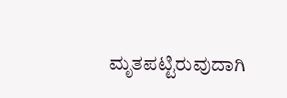ಮೃತಪಟ್ಟಿರುವುದಾಗಿ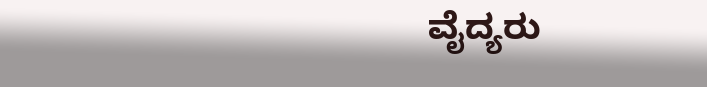ವೈದ್ಯರು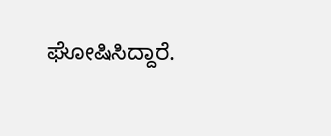ಘೋಷಿಸಿದ್ದಾರೆ.